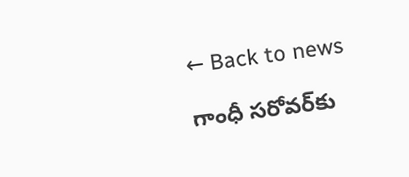← Back to news

గాంధీ సరోవర్‌కు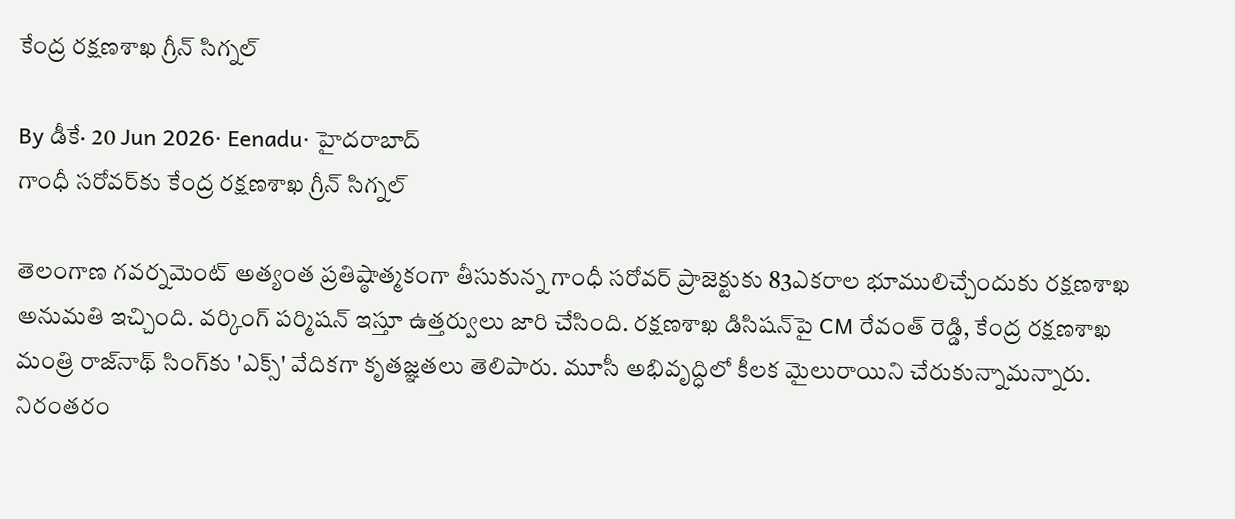కేంద్ర రక్షణశాఖ గ్రీన్ సిగ్నల్

By డీకే· 20 Jun 2026· Eenadu· హైదరాబాద్‌
గాంధీ సరోవర్‌కు కేంద్ర రక్షణశాఖ గ్రీన్ సిగ్నల్

తెలంగాణ గవర్నమెంట్ అత్యంత ప్రతిష్ఠాత్మకంగా తీసుకున్న గాంధీ సరోవర్ ప్రాజెక్టుకు 83ఎకరాల భూములిచ్చేందుకు రక్షణశాఖ అనుమతి ఇచ్చింది. వర్కింగ్ పర్మిషన్ ఇస్తూ ఉత్తర్వులు జారి చేసింది. రక్షణశాఖ డిసిషన్‌పై CM రేవంత్ రెడ్డి, కేంద్ర రక్షణశాఖ మంత్రి రాజ్‌నాథ్ సింగ్‌కు 'ఎక్స్' వేదికగా కృతజ్ఞతలు తెలిపారు. మూసీ అభివృద్ధిలో కీలక మైలురాయిని చేరుకున్నామన్నారు. నిరంతరం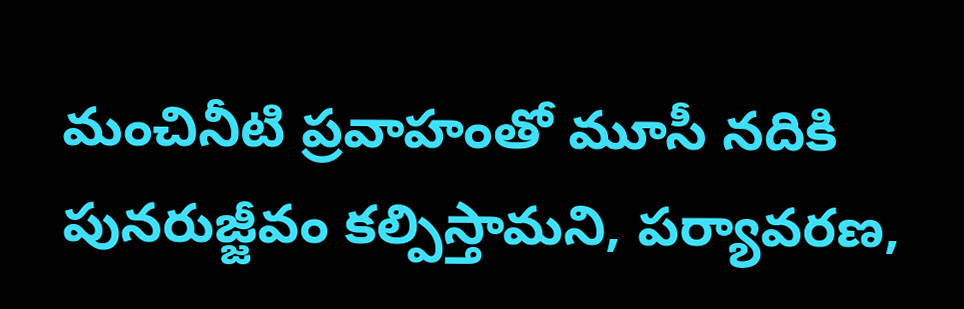మంచినీటి ప్రవాహంతో మూసీ నదికి పునరుజ్జీవం కల్పిస్తామని, పర్యావరణ,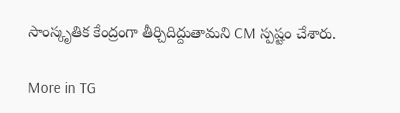సాంస్కృతిక కేంద్రంగా తీర్చిదిద్దుతామని CM స్పష్టం చేశారు.

More in TG